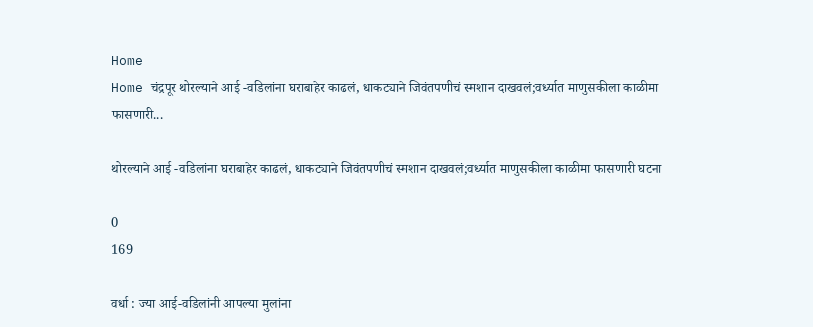Home
Home चंद्रपूर थोरल्याने आई -वडिलांना घराबाहेर काढलं, धाकट्याने जिवंतपणीचं स्मशान दाखवलं;वर्ध्यात माणुसकीला काळीमा फासणारी...

थोरल्याने आई -वडिलांना घराबाहेर काढलं, धाकट्याने जिवंतपणीचं स्मशान दाखवलं;वर्ध्यात माणुसकीला काळीमा फासणारी घटना

0
169

वर्धा : ज्या आई-वडिलांनी आपल्या मुलांना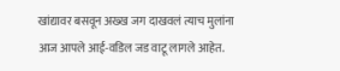खांद्यावर बसवून अख्ख जग दाखवलं त्याच मुलांना आज आपले आई-वडिल जड वाटू लागले आहेत.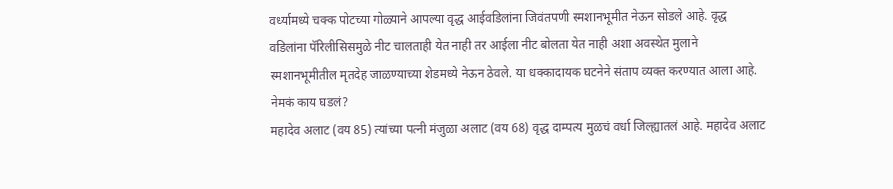वर्ध्यामध्ये चक्क पोटच्या गोळ्याने आपल्या वृद्ध आईवडिलांना जिवंतपणी स्मशानभूमीत नेऊन सोडले आहे. वृद्ध वडिलांना पॅरिलीसिसमुळे नीट चालताही येत नाही तर आईला नीट बोलता येत नाही अशा अवस्थेत मुलाने स्मशानभूमीतील मृतदेह जाळण्याच्या शेडमध्ये नेऊन ठेवले. या धक्कादायक घटनेने संताप व्यक्त करण्यात आला आहे.
नेमकं काय घडलं?
महादेव अलाट (वय 85) त्यांच्या पत्नी मंजुळा अलाट (वय 68) वृद्ध दाम्पत्य मुळचं वर्धा जिल्ह्यातलं आहे. महादेव अलाट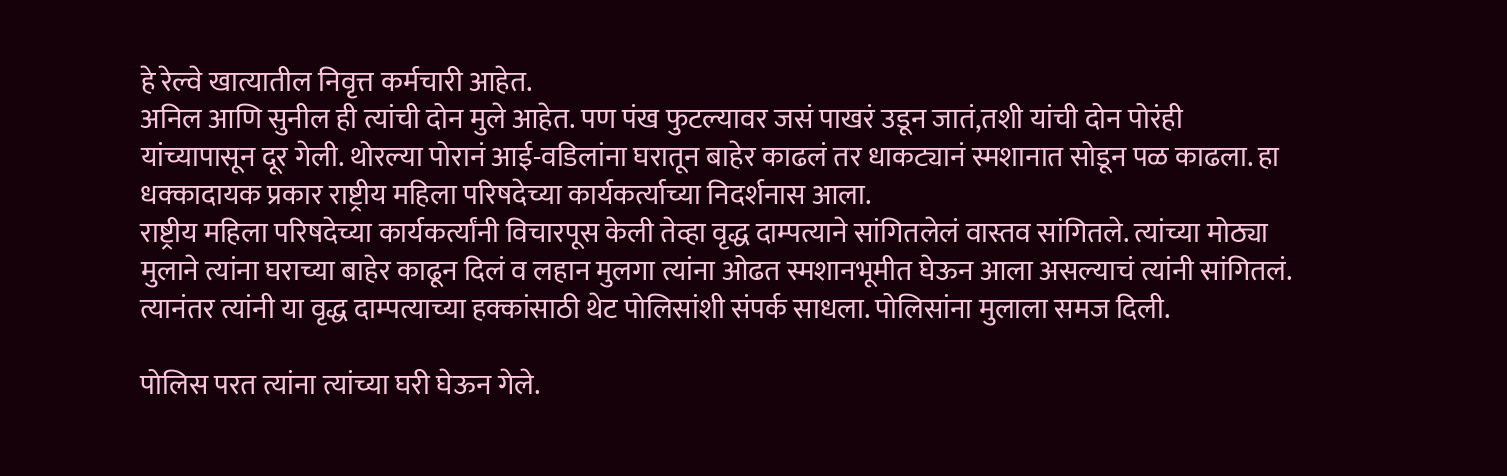हे रेल्वे खात्यातील निवृत्त कर्मचारी आहेत.
अनिल आणि सुनील ही त्यांची दोन मुले आहेत. पण पंख फुटल्यावर जसं पाखरं उडून जातं,तशी यांची दोन पोरंही यांच्यापासून दूर गेली. थोरल्या पोरानं आई-वडिलांना घरातून बाहेर काढलं तर धाकट्यानं स्मशानात सोडून पळ काढला. हा धक्कादायक प्रकार राष्ट्रीय महिला परिषदेच्या कार्यकर्त्याच्या निदर्शनास आला.
राष्ट्रीय महिला परिषदेच्या कार्यकर्त्यांनी विचारपूस केली तेव्हा वृद्ध दाम्पत्याने सांगितलेलं वास्तव सांगितले. त्यांच्या मोठ्या मुलाने त्यांना घराच्या बाहेर काढून दिलं व लहान मुलगा त्यांना ओढत स्मशानभूमीत घेऊन आला असल्याचं त्यांनी सांगितलं. त्यानंतर त्यांनी या वृद्ध दाम्पत्याच्या हक्कांसाठी थेट पोलिसांशी संपर्क साधला. पोलिसांना मुलाला समज दिली.

पोलिस परत त्यांना त्यांच्या घरी घेऊन गेले.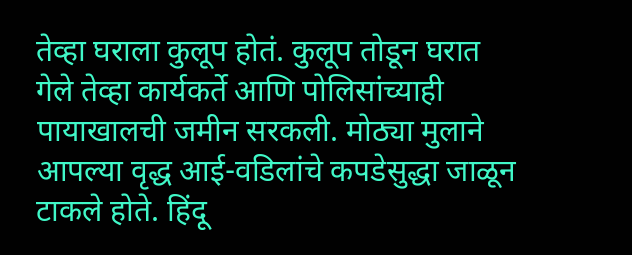तेव्हा घराला कुलूप होतं. कुलूप तोडून घरात गेले तेव्हा कार्यकर्ते आणि पोलिसांच्याही पायाखालची जमीन सरकली. मोठ्या मुलाने आपल्या वृद्ध आई-वडिलांचे कपडेसुद्धा जाळून टाकले होते. हिंदू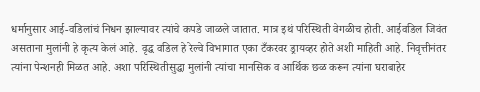धर्मानुसार आई-वडिलांचं निधन झाल्यावर त्यांचे कपडे जाळले जातात. मात्र इथं परिस्थिती वेगळीच होती. आईवडिल जिवंत असताना मुलांनी हे कृत्य केलं आहे. वृद्ध वडिल हे रेल्वे विभागात एका टँकरवर ड्रायव्हर होते अशी माहिती आहे. निवृत्तीनंतर त्यांना पेन्शनही मिळत आहे. अशा परिस्थितीसुद्धा मुलांनी त्यांचा मानसिक व आर्थिक छळ करून त्यांना घराबाहेर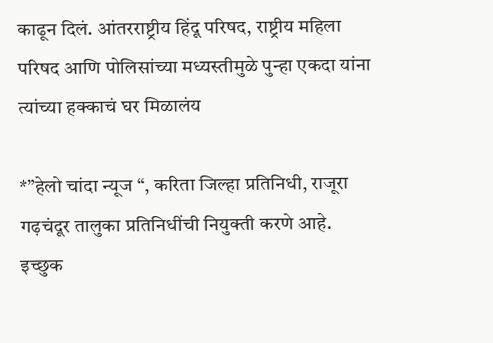काढून दिलं. आंतरराष्ट्रीय हिंदू परिषद, राष्ट्रीय महिला परिषद आणि पोलिसांच्या मध्यस्तीमुळे पुन्हा एकदा यांना त्यांच्या हक्काचं घर मिळालंय

*”हेलो चांदा न्यूज “, करिता जिल्हा प्रतिनिधी, राजूरा गढ़चंदूर तालुका प्रतिनिधींची नियुक्ती करणे आहे. इच्छुक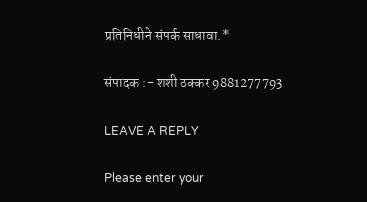प्रतिनिधीने संपर्क साधावा.*

संपादक :- शशी ठक्कर 9881277793

LEAVE A REPLY

Please enter your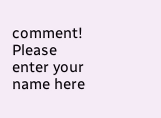comment!
Please enter your name here